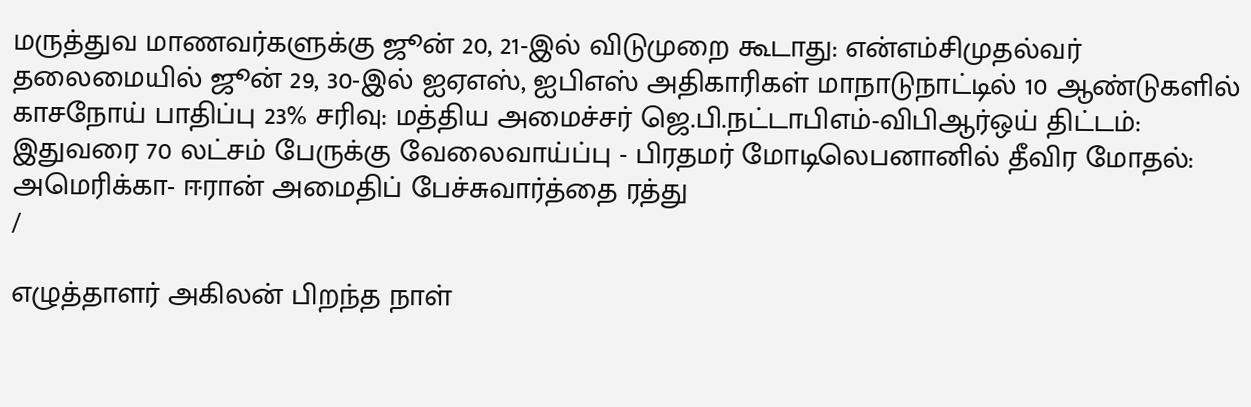மருத்துவ மாணவர்களுக்கு ஜூன் 20, 21-இல் விடுமுறை கூடாது: என்எம்சிமுதல்வர் தலைமையில் ஜூன் 29, 30-இல் ஐஏஎஸ், ஐபிஎஸ் அதிகாரிகள் மாநாடுநாட்டில் 10 ஆண்டுகளில் காசநோய் பாதிப்பு 23% சரிவு: மத்திய அமைச்சர் ஜெ.பி.நட்டாபிஎம்-விபிஆர்ஒய் திட்டம்: இதுவரை 70 லட்சம் பேருக்கு வேலைவாய்ப்பு - பிரதமர் மோடிலெபனானில் தீவிர மோதல்: அமெரிக்கா- ஈரான் அமைதிப் பேச்சுவார்த்தை ரத்து
/

எழுத்தாளர் அகிலன் பிறந்த நாள்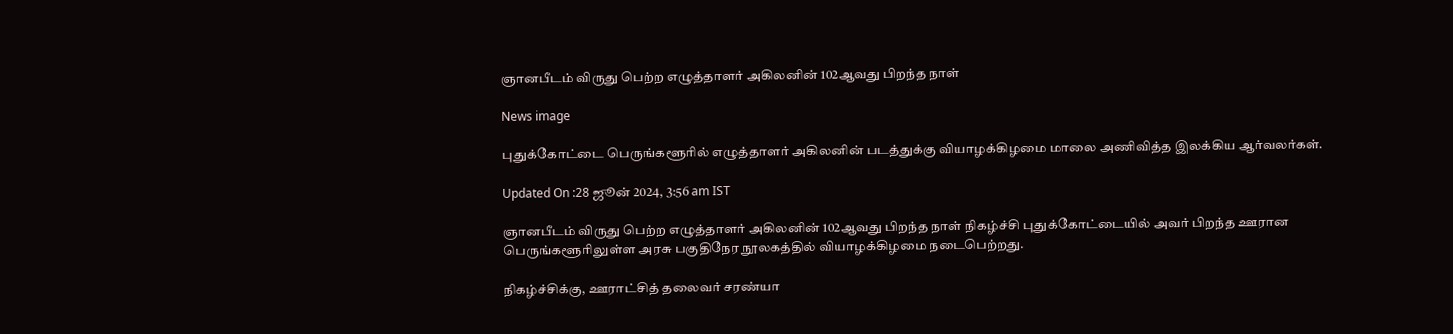ஞானபீடம் விருது பெற்ற எழுத்தாளர் அகிலனின் 102ஆவது பிறந்த நாள்

News image

புதுக்கோட்டை பெருங்களூரில் எழுத்தாளர் அகிலனின் படத்துக்கு வியாழக்கிழமை மாலை அணிவித்த இலக்கிய ஆர்வலர்கள்.

Updated On :28 ஜூன் 2024, 3:56 am IST

ஞானபீடம் விருது பெற்ற எழுத்தாளர் அகிலனின் 102ஆவது பிறந்த நாள் நிகழ்ச்சி புதுக்கோட்டையில் அவர் பிறந்த ஊரான பெருங்களூரிலுள்ள அரசு பகுதிநேர நூலகத்தில் வியாழக்கிழமை நடைபெற்றது.

நிகழ்ச்சிக்கு, ஊராட்சித் தலைவர் சரண்யா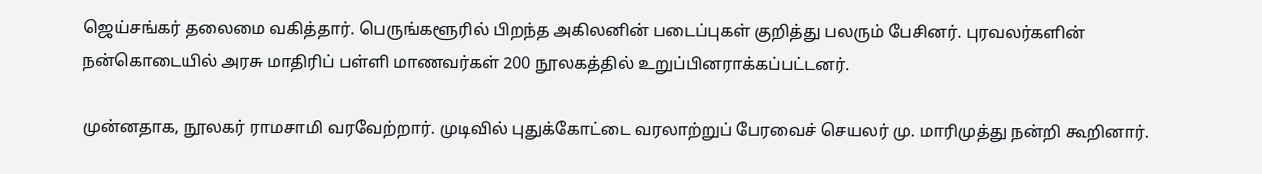ஜெய்சங்கர் தலைமை வகித்தார். பெருங்களூரில் பிறந்த அகிலனின் படைப்புகள் குறித்து பலரும் பேசினர். புரவலர்களின் நன்கொடையில் அரசு மாதிரிப் பள்ளி மாணவர்கள் 200 நூலகத்தில் உறுப்பினராக்கப்பட்டனர்.

முன்னதாக, நூலகர் ராமசாமி வரவேற்றார். முடிவில் புதுக்கோட்டை வரலாற்றுப் பேரவைச் செயலர் மு. மாரிமுத்து நன்றி கூறினார்.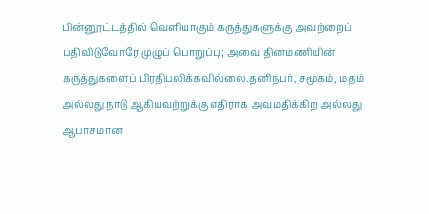பின்னூட்டத்தில் வெளியாகும் கருத்துகளுக்கு அவற்றைப் பதிவிடுவோரே முழுப் பொறுப்பு; அவை தினமணியின் கருத்துகளைப் பிரதிபலிக்கவில்லை.தனிநபர், சமூகம், மதம் அல்லது நாடு ஆகியவற்றுக்கு எதிராக அவமதிக்கிற அல்லது ஆபாசமான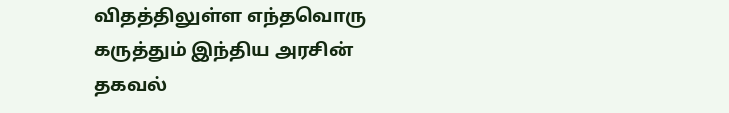விதத்திலுள்ள எந்தவொரு கருத்தும் இந்திய அரசின் தகவல்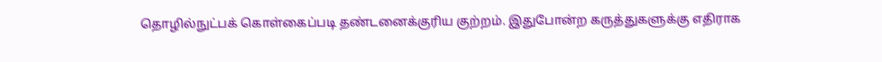தொழில்நுட்பக் கொள்கைப்படி தண்டனைக்குரிய குற்றம். இதுபோன்ற கருத்துகளுக்கு எதிராக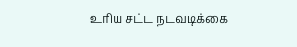உரிய சட்ட நடவடிக்கை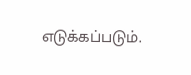எடுக்கப்படும்.